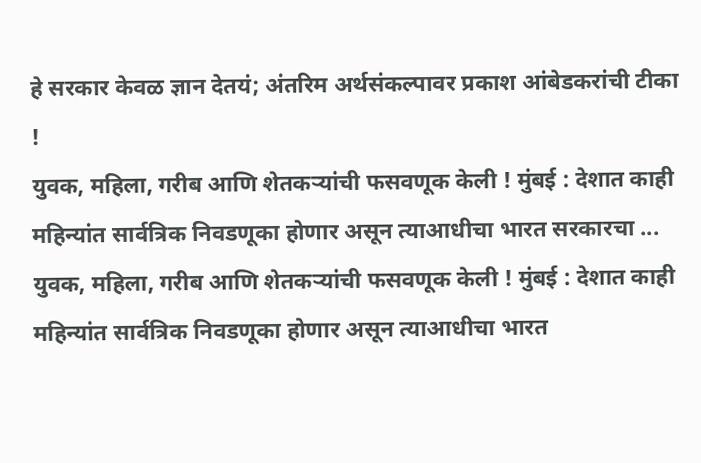हे सरकार केवळ ज्ञान देतयं; अंतरिम अर्थसंकल्पावर प्रकाश आंबेडकरांची टीका !
युवक, महिला, गरीब आणि शेतकऱ्यांची फसवणूक केली ! मुंबई : देशात काही महिन्यांत सार्वत्रिक निवडणूका होणार असून त्याआधीचा भारत सरकारचा ...
युवक, महिला, गरीब आणि शेतकऱ्यांची फसवणूक केली ! मुंबई : देशात काही महिन्यांत सार्वत्रिक निवडणूका होणार असून त्याआधीचा भारत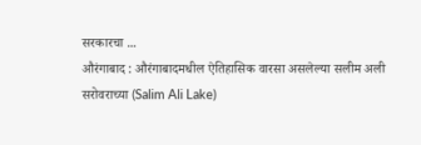सरकारचा ...
औरंगाबाद : औरंगाबादमधील ऐतिहासिक वारसा असलेल्या सलीम अली सरोवराच्या (Salim Ali Lake)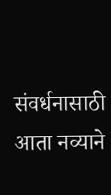संवर्धनासाठी आता नव्याने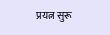प्रयत्न सुरू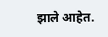झाले आहेत.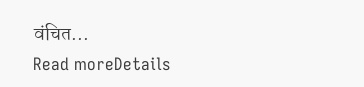वंचित...
Read moreDetails